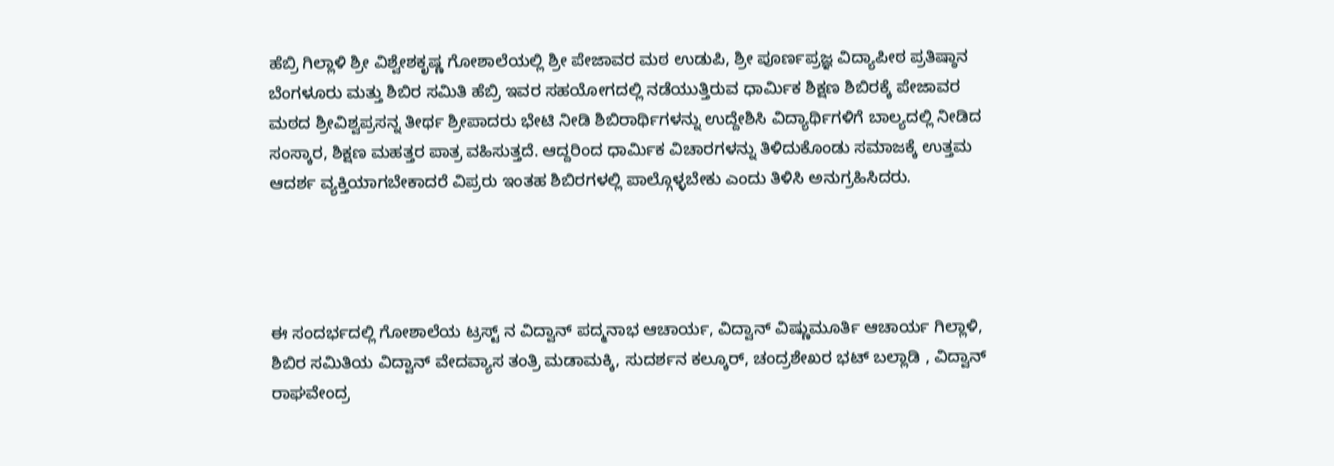ಹೆಬ್ರಿ ಗಿಲ್ಲಾಳಿ ಶ್ರೀ ವಿಶ್ವೇಶಕೃಷ್ಣ ಗೋಶಾಲೆಯಲ್ಲಿ ಶ್ರೀ ಪೇಜಾವರ ಮಠ ಉಡುಪಿ, ಶ್ರೀ ಪೂರ್ಣಪ್ರಜ್ಞ ವಿದ್ಯಾಪೀಠ ಪ್ರತಿಷ್ಠಾನ ಬೆಂಗಳೂರು ಮತ್ತು ಶಿಬಿರ ಸಮಿತಿ ಹೆಬ್ರಿ ಇವರ ಸಹಯೋಗದಲ್ಲಿ ನಡೆಯುತ್ತಿರುವ ಧಾರ್ಮಿಕ ಶಿಕ್ಷಣ ಶಿಬಿರಕ್ಕೆ ಪೇಜಾವರ ಮಠದ ಶ್ರೀವಿಶ್ವಪ್ರಸನ್ನ ತೀರ್ಥ ಶ್ರೀಪಾದರು ಭೇಟಿ ನೀಡಿ ಶಿಬಿರಾರ್ಥಿಗಳನ್ನು ಉದ್ದೇಶಿಸಿ ವಿದ್ಯಾರ್ಥಿಗಳಿಗೆ ಬಾಲ್ಯದಲ್ಲಿ ನೀಡಿದ ಸಂಸ್ಕಾರ, ಶಿಕ್ಷಣ ಮಹತ್ತರ ಪಾತ್ರ ವಹಿಸುತ್ತದೆ. ಆದ್ದರಿಂದ ಧಾರ್ಮಿಕ ವಿಚಾರಗಳನ್ನು ತಿಳಿದುಕೊಂಡು ಸಮಾಜಕ್ಕೆ ಉತ್ತಮ ಆದರ್ಶ ವ್ಯಕ್ತಿಯಾಗಬೇಕಾದರೆ ವಿಪ್ರರು ಇಂತಹ ಶಿಬಿರಗಳಲ್ಲಿ ಪಾಲ್ಗೊಳ್ಳಬೇಕು ಎಂದು ತಿಳಿಸಿ ಅನುಗ್ರಹಿಸಿದರು.




ಈ ಸಂದರ್ಭದಲ್ಲಿ ಗೋಶಾಲೆಯ ಟ್ರಸ್ಟ್ ನ ವಿದ್ವಾನ್ ಪದ್ಮನಾಭ ಆಚಾರ್ಯ, ವಿದ್ವಾನ್ ವಿಷ್ಣುಮೂರ್ತಿ ಆಚಾರ್ಯ ಗಿಲ್ಲಾಳಿ, ಶಿಬಿರ ಸಮಿತಿಯ ವಿದ್ವಾನ್ ವೇದವ್ಯಾಸ ತಂತ್ರಿ ಮಡಾಮಕ್ಕಿ, ಸುದರ್ಶನ ಕಲ್ಕೂರ್, ಚಂದ್ರಶೇಖರ ಭಟ್ ಬಲ್ಲಾಡಿ , ವಿದ್ವಾನ್ ರಾಘವೇಂದ್ರ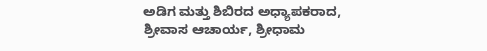ಅಡಿಗ ಮತ್ತು ಶಿಬಿರದ ಅಧ್ಯಾಪಕರಾದ, ಶ್ರೀವಾಸ ಆಚಾರ್ಯ, ಶ್ರೀಧಾಮ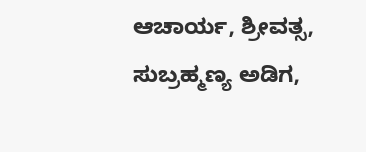ಆಚಾರ್ಯ, ಶ್ರೀವತ್ಸ, ಸುಬ್ರಹ್ಮಣ್ಯ ಅಡಿಗ,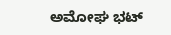ಅಮೋಘ ಭಟ್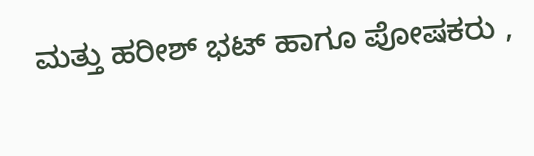ಮತ್ತು ಹರೀಶ್ ಭಟ್ ಹಾಗೂ ಪೋಷಕರು ,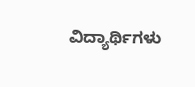ವಿದ್ಯಾರ್ಥಿಗಳು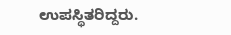ಉಪಸ್ಥಿತರಿದ್ದರು.